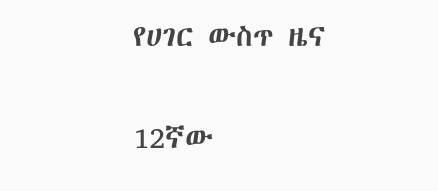የሀገር ውስጥ ዜና

12ኛው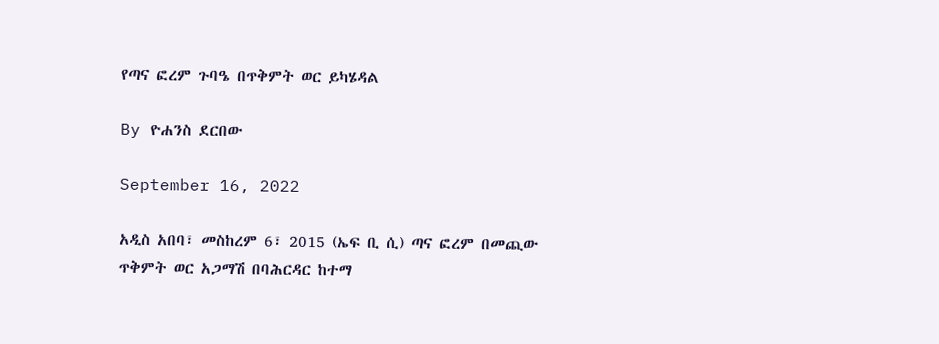የጣና ፎረም ጉባዔ በጥቅምት ወር ይካሄዳል

By ዮሐንስ ደርበው

September 16, 2022

አዲስ አበባ፣ መስከረም 6፣ 2015 (ኤፍ ቢ ሲ) ጣና ፎረም በመጪው ጥቅምት ወር አጋማሽ በባሕርዳር ከተማ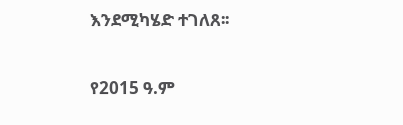እንደሚካሄድ ተገለጸ፡፡

የ2015 ዓ.ም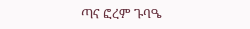ጣና ፎረም ጉባዔ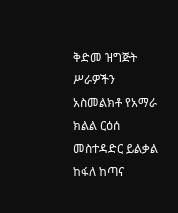ቅድመ ዝግጅት ሥራዎችን አስመልክቶ የአማራ ክልል ርዕሰ መስተዳድር ይልቃል ከፋለ ከጣና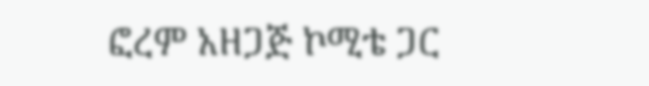ፎረም አዘጋጅ ኮሚቴ ጋር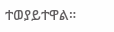ተወያይተዋል።